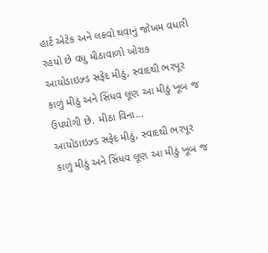હાર્ટ એટેક અને લકવો થવાનું જોખમ વધારી રહયો છે વધુ મીઠાવાળો ખોરાક
આયોડાઇઝ્ડ સફેદ મીઠું, સ્વાદથી ભરપૂર કાળું મીઠું અને સિંધવ લૂણ આ મીઠું ખૂબ જ ઉપયોગી છે. મીઠા વિના…
આયોડાઇઝ્ડ સફેદ મીઠું, સ્વાદથી ભરપૂર કાળું મીઠું અને સિંધવ લૂણ આ મીઠું ખૂબ જ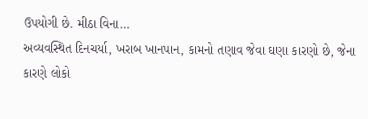ઉપયોગી છે. મીઠા વિના…
અવ્યવસ્થિત દિનચર્યા, ખરાબ ખાનપાન, કામનો તણાવ જેવા ઘણા કારણો છે, જેના કારણે લોકો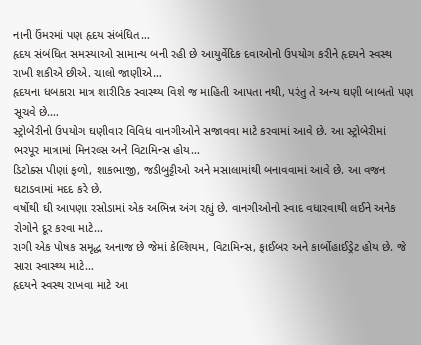નાની ઉંમરમાં પણ હૃદય સંબંધિત…
હૃદય સંબંધિત સમસ્યાઓ સામાન્ય બની રહી છે આયુર્વેદિક દવાઓનો ઉપયોગ કરીને હૃદયને સ્વસ્થ રાખી શકીએ છીએ. ચાલો જાણીએ…
હૃદયના ધબકારા માત્ર શારીરિક સ્વાસ્થ્ય વિશે જ માહિતી આપતા નથી, પરંતુ તે અન્ય ઘણી બાબતો પણ સૂચવે છે.…
સ્ટ્રોબેરીનો ઉપયોગ ઘણીવાર વિવિધ વાનગીઓને સજાવવા માટે કરવામાં આવે છે. આ સ્ટ્રોબેરીમાં ભરપૂર માત્રામાં મિનરલ્સ અને વિટામિન્સ હોય…
ડિટોક્સ પીણાં ફળો, શાકભાજી, જડીબુટ્ટીઓ અને મસાલામાંથી બનાવવામાં આવે છે. આ વજન ઘટાડવામાં મદદ કરે છે.
વર્ષોથી ઘી આપણા રસોડામાં એક અભિન્ન અંગ રહ્યું છે. વાનગીઓનો સ્વાદ વધારવાથી લઈને અનેક રોગોને દૂર કરવા માટે…
રાગી એક પોષક સમૃદ્ધ અનાજ છે જેમાં કેલ્શિયમ, વિટામિન્સ, ફાઈબર અને કાર્બોહાઈડ્રેટ હોય છે. જે સારા સ્વાસ્થ્ય માટે…
હૃદયને સ્વસ્થ રાખવા માટે આ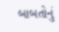બાબતોનું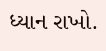ધ્યાન રાખો.